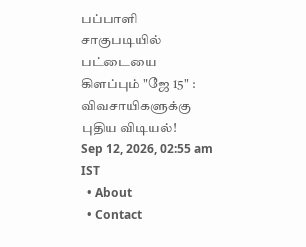பப்பாளி சாகுபடியில் பட்டையை கிளப்பும் "ஜே 15" : விவசாயிகளுக்கு புதிய விடியல்!
Sep 12, 2026, 02:55 am IST
  • About
  • Contact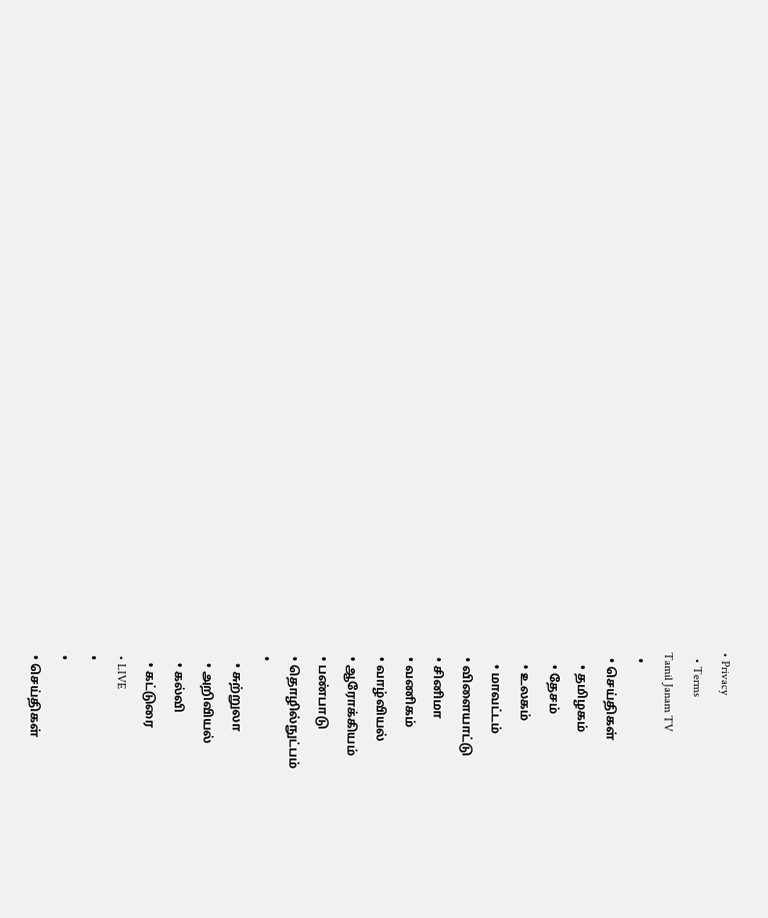• Privacy
  • Terms
Tamil Janam TV
  •
  • செய்திகள்
    • தமிழகம்
    • தேசம்
    • உலகம்
    • மாவட்டம்
  • விளையாட்டு
  • சினிமா
  • வணிகம்
  • வாழ்வியல்
  • ஆரோக்கியம்
  • பண்பாடு
  • தொழில்நுட்பம்
  •
    • சுற்றுலா
    • அறிவியல்
    • கல்வி
    • கட்டுரை
  • LIVE
  •
  •
  • செய்திகள்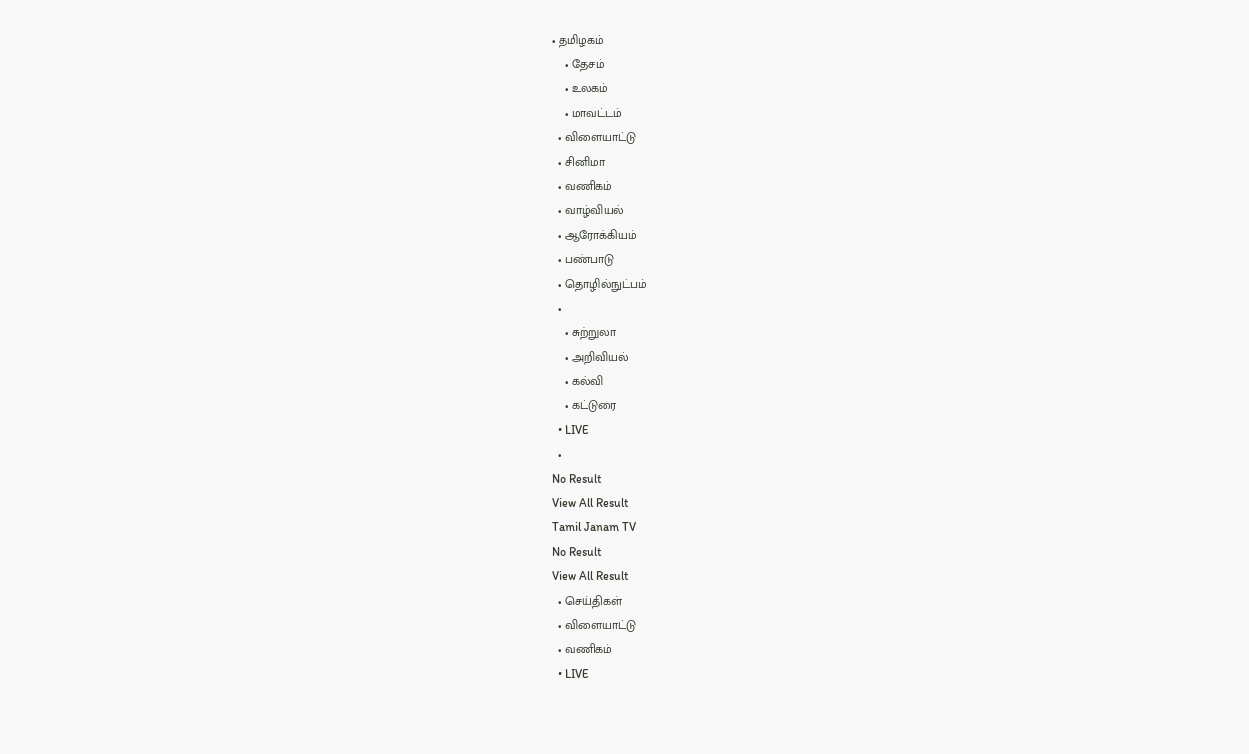• தமிழகம்
    • தேசம்
    • உலகம்
    • மாவட்டம்
  • விளையாட்டு
  • சினிமா
  • வணிகம்
  • வாழ்வியல்
  • ஆரோக்கியம்
  • பண்பாடு
  • தொழில்நுட்பம்
  •
    • சுற்றுலா
    • அறிவியல்
    • கல்வி
    • கட்டுரை
  • LIVE
  •
No Result
View All Result
Tamil Janam TV
No Result
View All Result
  • செய்திகள்
  • விளையாட்டு
  • வணிகம்
  • LIVE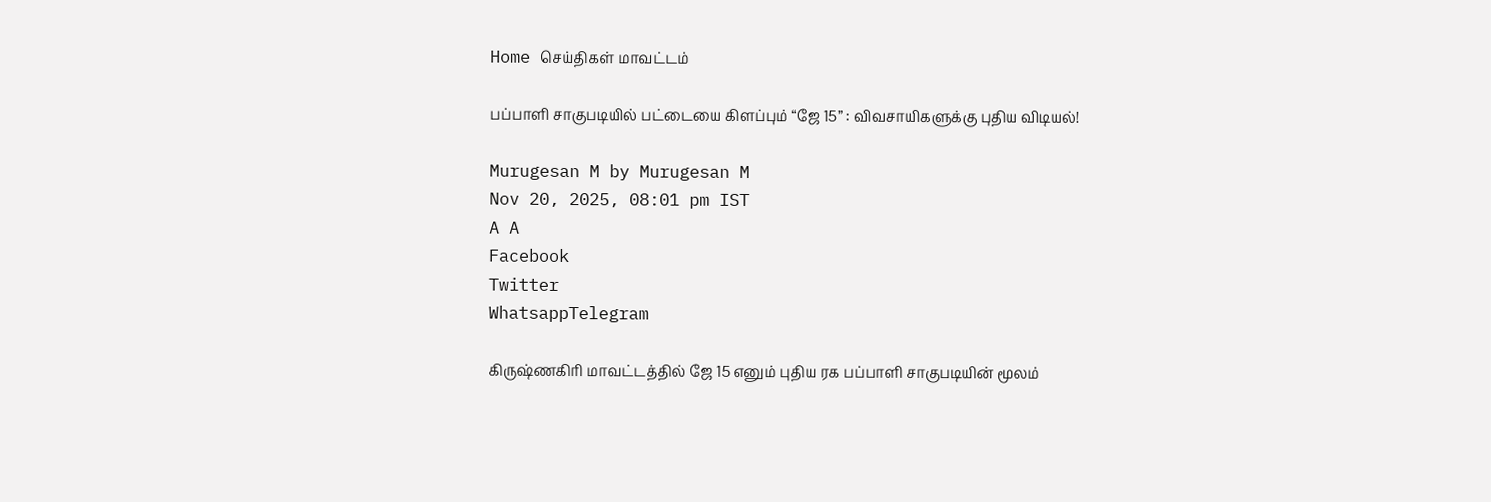Home செய்திகள் மாவட்டம்

பப்பாளி சாகுபடியில் பட்டையை கிளப்பும் “ஜே 15” : விவசாயிகளுக்கு புதிய விடியல்!

Murugesan M by Murugesan M
Nov 20, 2025, 08:01 pm IST
A A
Facebook
Twitter
WhatsappTelegram

கிருஷ்ணகிரி மாவட்டத்தில் ஜே 15 எனும் புதிய ரக பப்பாளி சாகுபடியின் மூலம்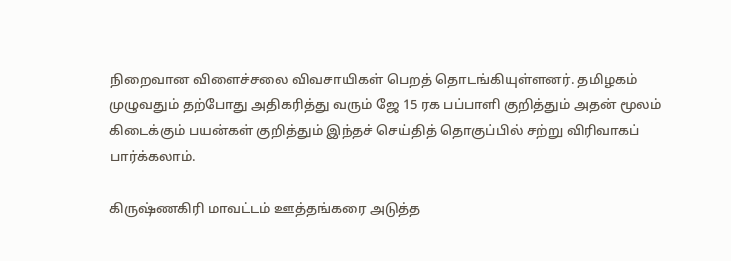நிறைவான விளைச்சலை விவசாயிகள் பெறத் தொடங்கியுள்ளனர். தமிழகம் முழுவதும் தற்போது அதிகரித்து வரும் ஜே 15 ரக பப்பாளி குறித்தும் அதன் மூலம் கிடைக்கும் பயன்கள் குறித்தும் இந்தச் செய்தித் தொகுப்பில் சற்று விரிவாகப் பார்க்கலாம்.

கிருஷ்ணகிரி மாவட்டம் ஊத்தங்கரை அடுத்த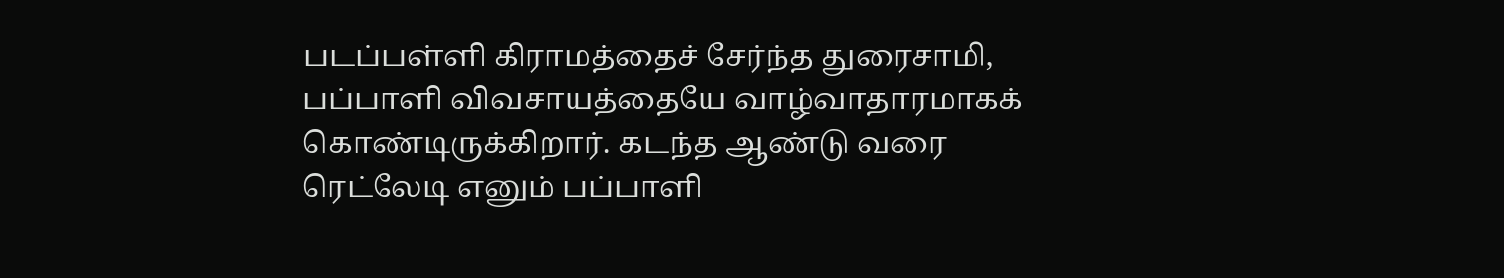படப்பள்ளி கிராமத்தைச் சேர்ந்த துரைசாமி, பப்பாளி விவசாயத்தையே வாழ்வாதாரமாகக் கொண்டிருக்கிறார். கடந்த ஆண்டு வரை ரெட்லேடி எனும் பப்பாளி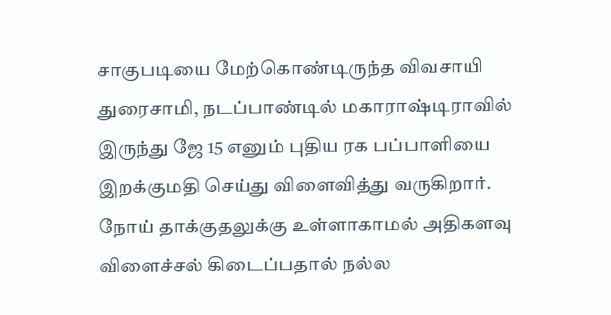சாகுபடியை மேற்கொண்டிருந்த விவசாயி துரைசாமி, நடப்பாண்டில் மகாராஷ்டிராவில் இருந்து ஜே 15 எனும் புதிய ரக பப்பாளியை இறக்குமதி செய்து விளைவித்து வருகிறார். நோய் தாக்குதலுக்கு உள்ளாகாமல் அதிகளவு விளைச்சல் கிடைப்பதால் நல்ல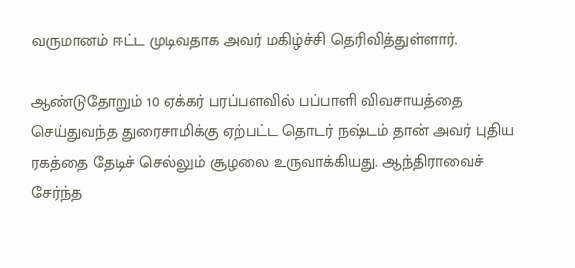வருமானம் ஈட்ட முடிவதாக அவர் மகிழ்ச்சி தெரிவித்துள்ளார்.

ஆண்டுதோறும் 10 ஏக்கர் பரப்பளவில் பப்பாளி விவசாயத்தை செய்துவந்த துரைசாமிக்கு ஏற்பட்ட தொடர் நஷ்டம் தான் அவர் புதிய ரகத்தை தேடிச் செல்லும் சூழலை உருவாக்கியது. ஆந்திராவைச் சேர்ந்த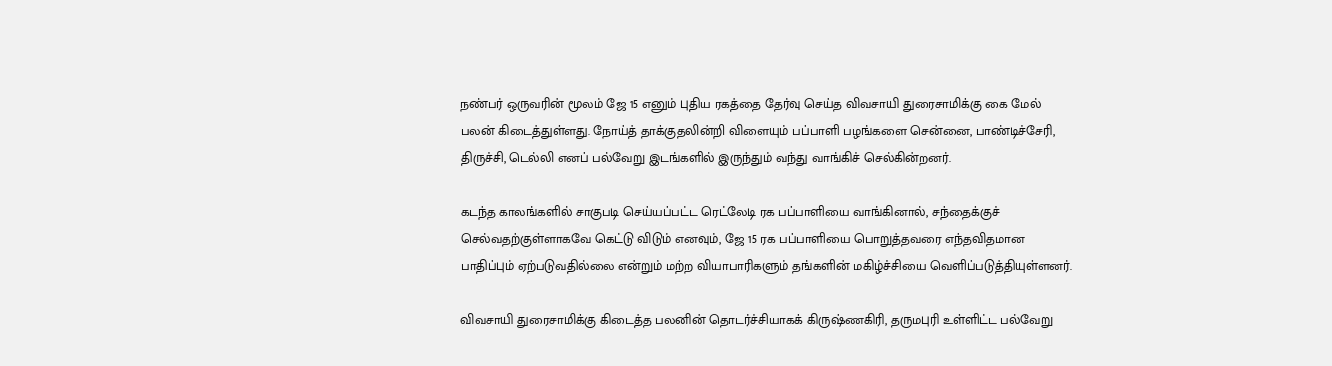நண்பர் ஒருவரின் மூலம் ஜே 15 எனும் புதிய ரகத்தை தேர்வு செய்த விவசாயி துரைசாமிக்கு கை மேல் பலன் கிடைத்துள்ளது. நோய்த் தாக்குதலின்றி விளையும் பப்பாளி பழங்களை சென்னை, பாண்டிச்சேரி, திருச்சி, டெல்லி எனப் பல்வேறு இடங்களில் இருந்தும் வந்து வாங்கிச் செல்கின்றனர்.

கடந்த காலங்களில் சாகுபடி செய்யப்பட்ட ரெட்லேடி ரக பப்பாளியை வாங்கினால், சந்தைக்குச் செல்வதற்குள்ளாகவே கெட்டு விடும் எனவும், ஜே 15 ரக பப்பாளியை பொறுத்தவரை எந்தவிதமான பாதிப்பும் ஏற்படுவதில்லை என்றும் மற்ற வியாபாரிகளும் தங்களின் மகிழ்ச்சியை வெளிப்படுத்தியுள்ளனர்.

விவசாயி துரைசாமிக்கு கிடைத்த பலனின் தொடர்ச்சியாகக் கிருஷ்ணகிரி, தருமபுரி உள்ளிட்ட பல்வேறு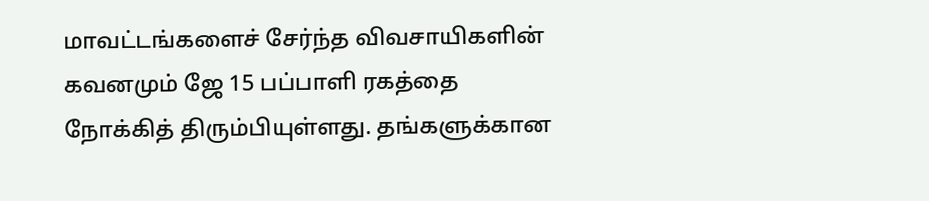மாவட்டங்களைச் சேர்ந்த விவசாயிகளின் கவனமும் ஜே 15 பப்பாளி ரகத்தை நோக்கித் திரும்பியுள்ளது. தங்களுக்கான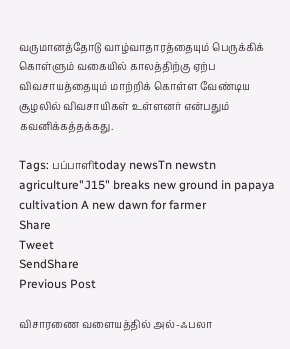வருமானத்தோடு வாழ்வாதாரத்தையும் பெருக்கிக் கொள்ளும் வகையில் காலத்திற்கு ஏற்ப விவசாயத்தையும் மாற்றிக் கொள்ள வேண்டிய சூழலில் விவசாயிகள் உள்ளனர் என்பதும் கவனிக்கத்தக்கது.

Tags: பப்பாளிtoday newsTn newstn agriculture"J15" breaks new ground in papaya cultivation A new dawn for farmer
Share
Tweet
SendShare
Previous Post

விசாரணை வளையத்தில் அல்-ஃபலா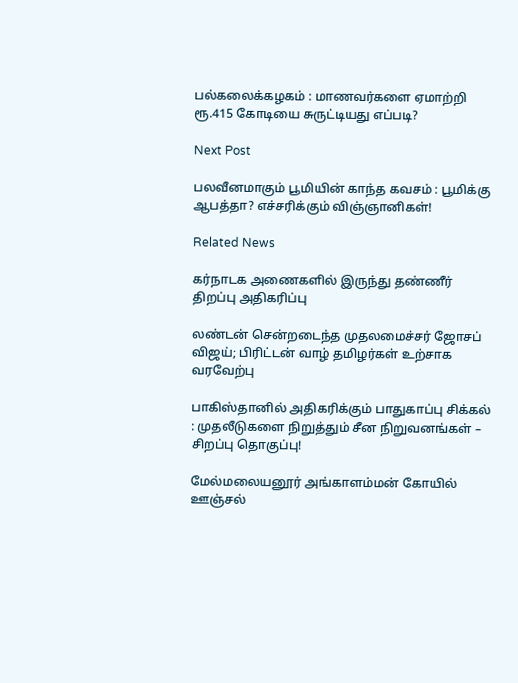பல்கலைக்கழகம் : மாணவர்களை ஏமாற்றி ரூ.415 கோடியை சுருட்டியது எப்படி?

Next Post

பலவீனமாகும் பூமியின் காந்த கவசம் : பூமிக்கு ஆபத்தா? எச்சரிக்கும் விஞ்ஞானிகள்!

Related News

கர்நாடக அணைகளில் இருந்து தண்ணீர் திறப்பு அதிகரிப்பு

லண்டன் சென்றடைந்த முதலமைச்சர் ஜோசப் விஜய்; பிரிட்டன் வாழ் தமிழர்கள் உற்சாக வரவேற்பு

பாகிஸ்தானில் அதிகரிக்கும் பாதுகாப்பு சிக்கல் : முதலீடுகளை நிறுத்தும் சீன நிறுவனங்கள் – சிறப்பு தொகுப்பு!

மேல்மலையனூர் அங்காளம்மன் கோயில் ஊஞ்சல்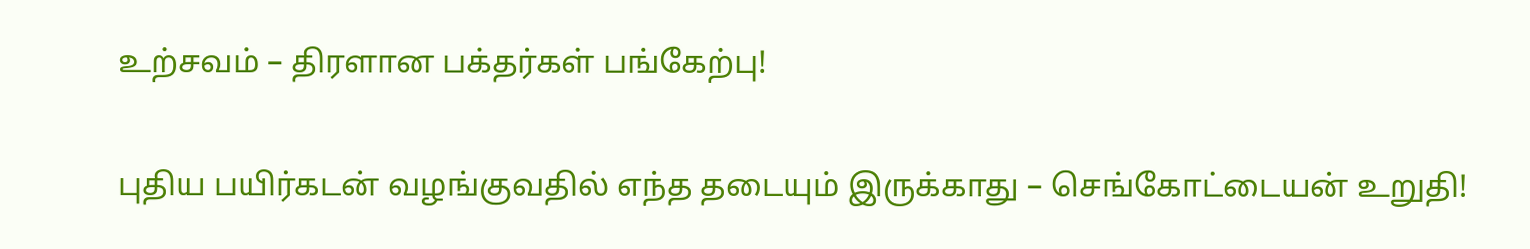உற்சவம் – திரளான பக்தர்கள் பங்கேற்பு!

புதிய பயிர்கடன் வழங்குவதில் எந்த தடையும் இருக்காது – செங்கோட்டையன் உறுதி!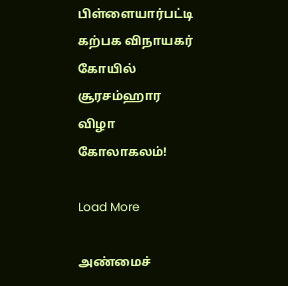பிள்ளையார்பட்டி கற்பக விநாயகர் கோயில் சூரசம்ஹார விழா கோலாகலம்!

Load More

அண்மைச்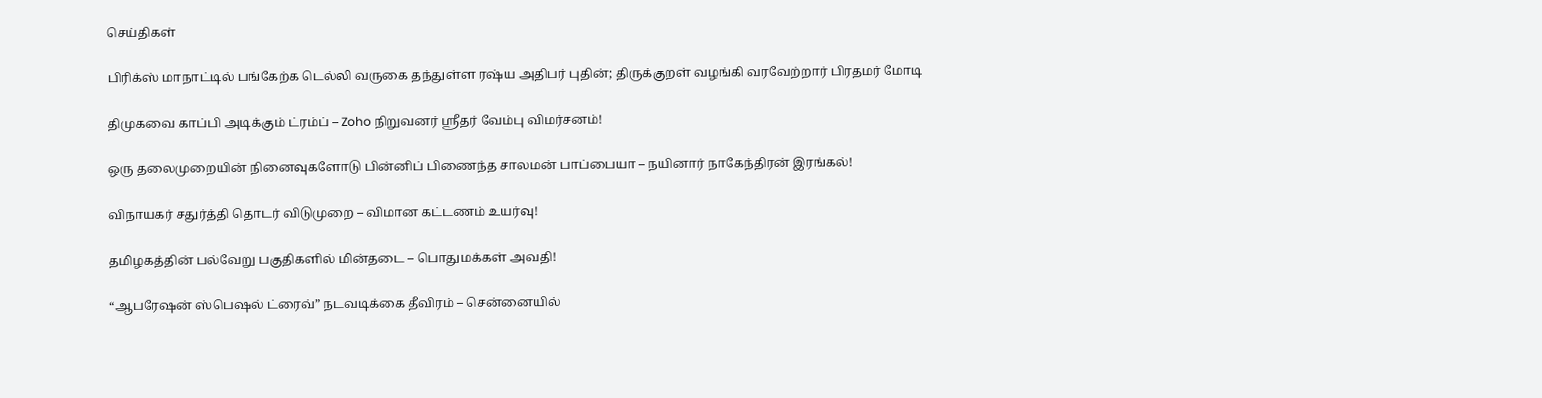செய்திகள்

பிரிக்ஸ் மாநாட்டில் பங்கேற்க டெல்லி வருகை தந்துள்ள ரஷ்ய அதிபர் புதின்; திருக்குறள் வழங்கி வரவேற்றார் பிரதமர் மோடி

திமுகவை காப்பி அடிக்கும் ட்ரம்ப் – Zoho நிறுவனர் ஸ்ரீதர் வேம்பு விமர்சனம்!

ஒரு தலைமுறையின் நினைவுகளோடு பின்னிப் பிணைந்த சாலமன் பாப்பையா – நயினார் நாகேந்திரன் இரங்கல்!

விநாயகர் சதுர்த்தி தொடர் விடுமுறை – விமான கட்டணம் உயர்வு!

தமிழகத்தின் பல்வேறு பகுதிகளில் மின்தடை – பொதுமக்கள் அவதி!

“ஆபரேஷன் ஸ்பெஷல் ட்ரைவ்” நடவடிக்கை தீவிரம் – சென்னையில்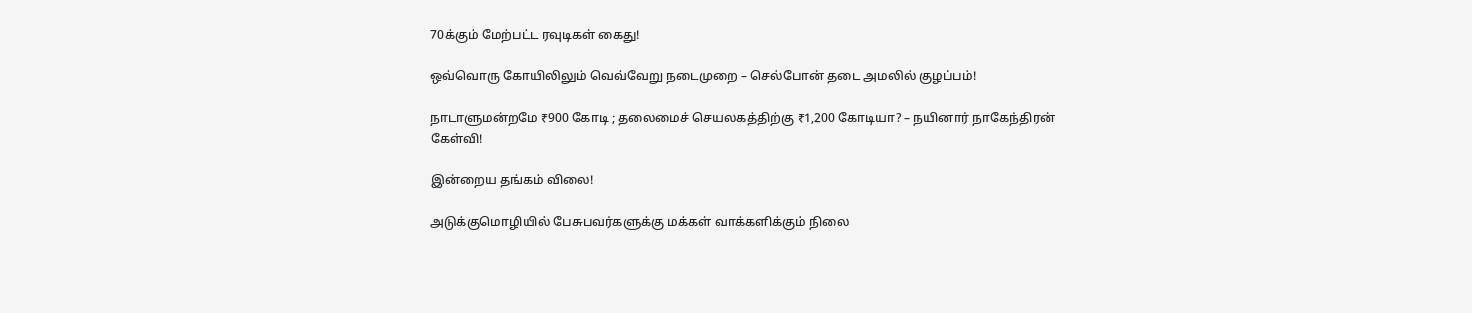70க்கும் மேற்பட்ட ரவுடிகள் கைது!

ஒவ்வொரு கோயிலிலும் வெவ்வேறு நடைமுறை – செல்போன் தடை அமலில் குழப்பம்!

நாடாளுமன்றமே ₹900 கோடி ; தலைமைச் செயலகத்திற்கு ₹1,200 கோடியா? – நயினார் நாகேந்திரன் கேள்வி!

இன்றைய தங்கம் விலை!

அடுக்குமொழியில் பேசுபவர்களுக்கு மக்கள் வாக்களிக்கும் நிலை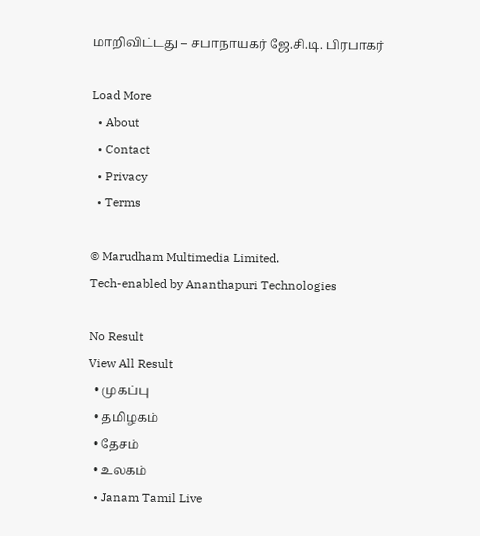மாறிவிட்டது – சபாநாயகர் ஜே.சி.டி. பிரபாகர்

Load More
  • About
  • Contact
  • Privacy
  • Terms

© Marudham Multimedia Limited.
Tech-enabled by Ananthapuri Technologies

No Result
View All Result
  • முகப்பு
  • தமிழகம்
  • தேசம்
  • உலகம்
  • Janam Tamil Live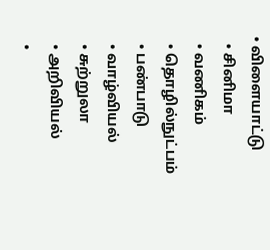• விளையாட்டு
  • சினிமா
  • வணிகம்
  • தொழில்நுட்பம்
  • பண்பாடு
  • வாழ்வியல்
  • சுற்றுலா
  • அறிவியல்
  •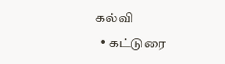கல்வி
  • கட்டுரை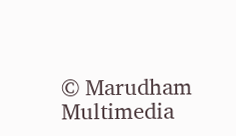© Marudham Multimedia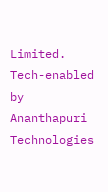Limited.
Tech-enabled by Ananthapuri Technologies